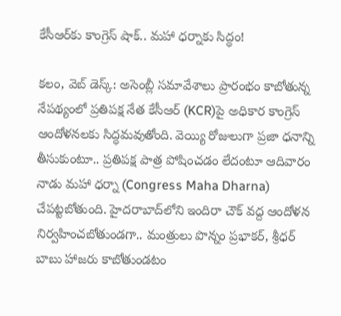కేసీఆర్‌‌‌కు కాంగ్రెస్ షాక్.. మహా ధర్నాకు సిద్ధం!

కలం, వెబ్ డెస్క్: అసెంబ్లీ సమావేశాలు ప్రారంభం కాబోతున్న నేపథ్యంలో ప్రతిపక్ష నేత కేసీఆర్‌‌‌ (KCR)పై అధికార కాంగ్రెస్ ఆందోళనలకు సిద్ధమవుతోంది. వెయ్యి రోజులుగా ప్రజా ధనాన్ని తీసుకుంటూ.. ప్రతిపక్ష పాత్ర పోషించడం లేదంటూ ఆదివారం నాడు మహా ధర్నా (Congress Maha Dharna) చేపట్టబోతుంది. హైదరాబాద్‌లోని ఇందిరా చౌక్ వద్ద ఆందోళన నిర్వహించబోతుండగా.. మంత్రులు పొన్నం ప్రభాకర్, శ్రీధర్ బాబు హాజరు కాబోతుండటం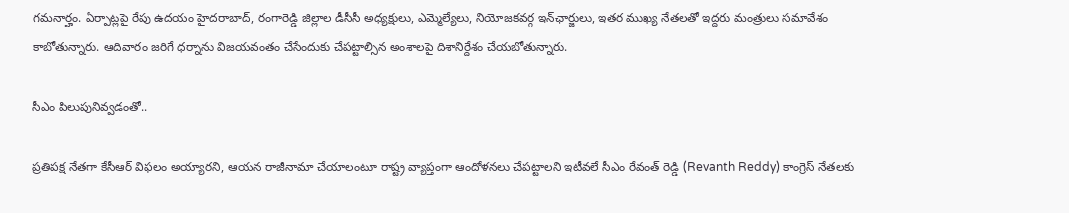గమనార్హం. ఏర్పాట్లపై రేపు ఉదయం హైదరాబాద్‌, రంగారెడ్డి జిల్లాల డీసీసీ అధ్యక్షులు, ఎమ్మెల్యేలు, నియోజకవర్గ ఇన్‌ఛార్జులు, ఇతర ముఖ్య నేతలతో ఇద్దరు మంత్రులు సమావేశం కాబోతున్నారు. ఆదివారం జరిగే ధర్నాను విజయవంతం చేసేందుకు చేపట్టాల్సిన అంశాలపై దిశానిర్దేశం చేయబోతున్నారు.

సీఎం పిలుపునివ్వడంతో..

ప్రతిపక్ష నేతగా కేసీఆర్ విఫలం అయ్యారని, ఆయన రాజీనామా చేయాలంటూ రాష్ట్ర వ్యాప్తంగా ఆందోళనలు చేపట్టాలని ఇటీవలే సీఎం రేవంత్ రెడ్డి (Revanth Reddy) కాంగ్రెస్ నేతలకు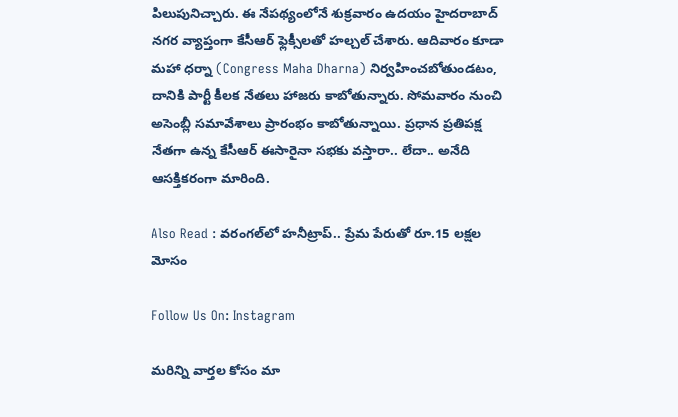పిలుపునిచ్చారు. ఈ నేపథ్యంలోనే శుక్రవారం ఉదయం హైదరాబాద్ నగర వ్యాప్తంగా కేసీఆర్ ఫ్లెక్సీలతో హల్చల్ చేశారు. ఆదివారం కూడా మహా ధర్నా (Congress Maha Dharna) నిర్వహించబోతుండటం, దానికి పార్టీ కీలక నేతలు హాజరు కాబోతున్నారు. సోమవారం నుంచి అసెంబ్లీ సమావేశాలు ప్రారంభం కాబోతున్నాయి. ప్రధాన ప్రతిపక్ష నేతగా ఉన్న కేసీఆర్ ఈసారైనా సభకు వస్తారా.. లేదా.. అనేది ఆసక్తికరంగా మారింది.

Also Read : వరంగల్‌లో హనీట్రాప్.. ప్రేమ పేరుతో రూ.15 లక్షల మోసం

Follow Us On: Instagram

మ‌రిన్ని వార్త‌ల కోసం మా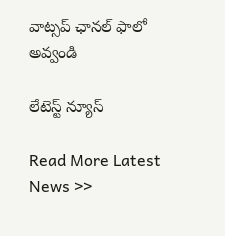వాట్స‌ప్ ఛాన‌ల్ ఫాలో అవ్వండి

లేటెస్ట్ న్యూస్‌

Read More Latest News >>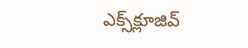ఎక్స్‌క్లూజివ్‌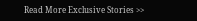Read More Exclusive Stories >>